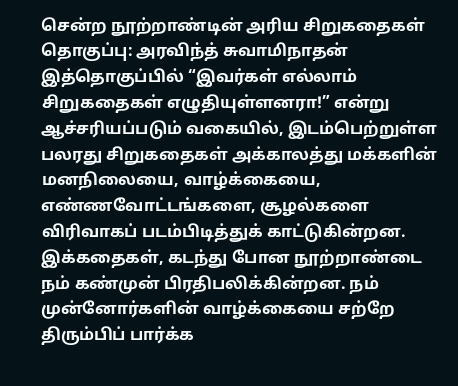சென்ற நூற்றாண்டின் அரிய சிறுகதைகள்
தொகுப்பு: அரவிந்த் சுவாமிநாதன்
இத்தொகுப்பில் “இவர்கள் எல்லாம் சிறுகதைகள் எழுதியுள்ளனரா!” என்று ஆச்சரியப்படும் வகையில், இடம்பெற்றுள்ள பலரது சிறுகதைகள் அக்காலத்து மக்களின் மனநிலையை, வாழ்க்கையை, எண்ணவோட்டங்களை, சூழல்களை விரிவாகப் படம்பிடித்துக் காட்டுகின்றன.
இக்கதைகள், கடந்து போன நூற்றாண்டை நம் கண்முன் பிரதிபலிக்கின்றன. நம் முன்னோர்களின் வாழ்க்கையை சற்றே திரும்பிப் பார்க்க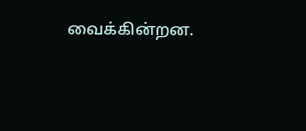வைக்கின்றன.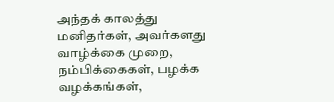அந்தக் காலத்து மனிதர்கள், அவர்களது வாழ்க்கை முறை, நம்பிக்கைகள், பழக்க வழக்கங்கள்,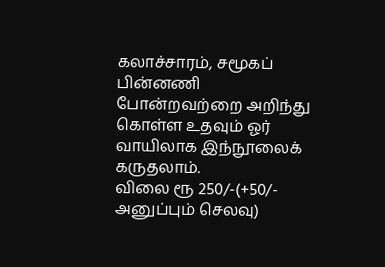கலாச்சாரம், சமூகப் பின்னணி போன்றவற்றை அறிந்து கொள்ள உதவும் ஓர் வாயிலாக இந்நூலைக் கருதலாம்.
விலை ரூ 250/-(+50/- அனுப்பும் செலவு)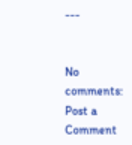---


No comments:
Post a Comment